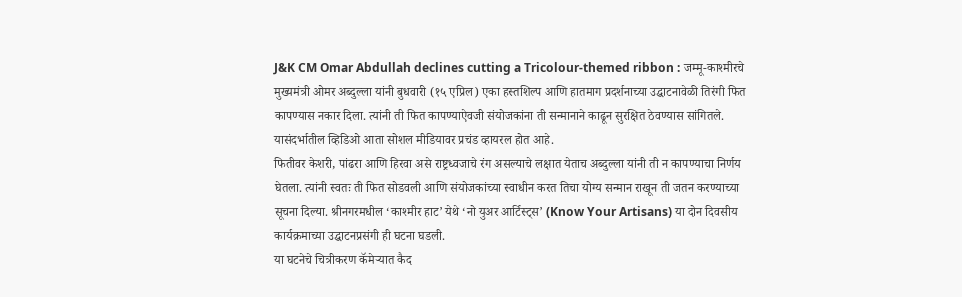J&K CM Omar Abdullah declines cutting a Tricolour-themed ribbon : जम्मू-काश्मीरचे मुख्यमंत्री ओमर अब्दुल्ला यांनी बुधवारी (१५ एप्रिल) एका हस्तशिल्प आणि हातमाग प्रदर्शनाच्या उद्घाटनावेळी तिरंगी फित कापण्यास नकार दिला. त्यांनी ती फित कापण्याऐवजी संयोजकांना ती सन्मानाने काढून सुरक्षित ठेवण्यास सांगितले. यासंदर्भातील व्हिडिओ आता सोशल मीडियावर प्रचंड व्हायरल होत आहे.
फितीवर केशरी, पांढरा आणि हिरवा असे राष्ट्रध्वजाचे रंग असल्याचे लक्षात येताच अब्दुल्ला यांनी ती न कापण्याचा निर्णय घेतला. त्यांनी स्वतः ती फित सोडवली आणि संयोजकांच्या स्वाधीन करत तिचा योग्य सन्मान राखून ती जतन करण्याच्या सूचना दिल्या. श्रीनगरमधील ‘काश्मीर हाट’ येथे ‘नो युअर आर्टिस्ट्स’ (Know Your Artisans) या दोन दिवसीय कार्यक्रमाच्या उद्घाटनप्रसंगी ही घटना घडली.
या घटनेचे चित्रीकरण कॅमेऱ्यात कैद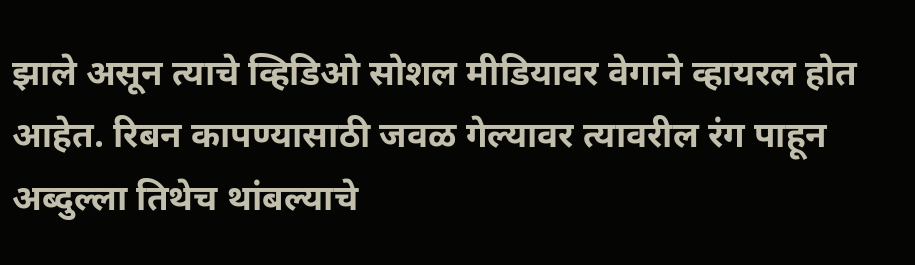झाले असून त्याचे व्हिडिओ सोशल मीडियावर वेगाने व्हायरल होत आहेत. रिबन कापण्यासाठी जवळ गेल्यावर त्यावरील रंग पाहून अब्दुल्ला तिथेच थांबल्याचे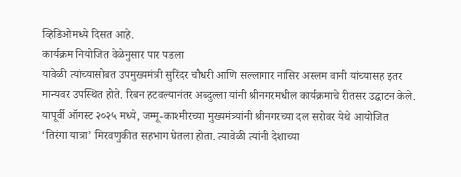व्हिडिओमध्ये दिसत आहे.
कार्यक्रम नियोजित वेळेनुसार पार पडला
यावेळी त्यांच्यासोबत उपमुख्यमंत्री सुरिंदर चौधरी आणि सल्लागार नासिर अस्लम वानी यांच्यासह इतर मान्यवर उपस्थित होते. रिबन हटवल्यानंतर अब्दुल्ला यांनी श्रीनगरमधील कार्यक्रमाचे रीतसर उद्घाटन केले.
यापूर्वी ऑगस्ट २०२५ मध्ये, जम्मू-काश्मीरच्या मुख्यमंत्र्यांनी श्रीनगरच्या दल सरोवर येथे आयोजित ‘तिरंगा यात्रा’ मिरवणुकीत सहभाग घेतला होता. त्यावेळी त्यांनी देशाच्या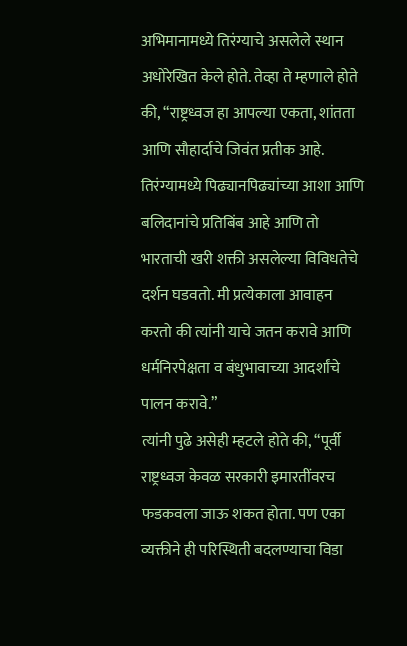अभिमानामध्ये तिरंग्याचे असलेले स्थान अधोरेखित केले होते. तेव्हा ते म्हणाले होते की, “राष्ट्रध्वज हा आपल्या एकता, शांतता आणि सौहार्दाचे जिवंत प्रतीक आहे. तिरंग्यामध्ये पिढ्यानपिढ्यांच्या आशा आणि बलिदानांचे प्रतिबिंब आहे आणि तो भारताची खरी शक्ती असलेल्या विविधतेचे दर्शन घडवतो. मी प्रत्येकाला आवाहन करतो की त्यांनी याचे जतन करावे आणि धर्मनिरपेक्षता व बंधुभावाच्या आदर्शांचे पालन करावे.”
त्यांनी पुढे असेही म्हटले होते की, “पूर्वी राष्ट्रध्वज केवळ सरकारी इमारतींवरच फडकवला जाऊ शकत होता. पण एका व्यक्तीने ही परिस्थिती बदलण्याचा विडा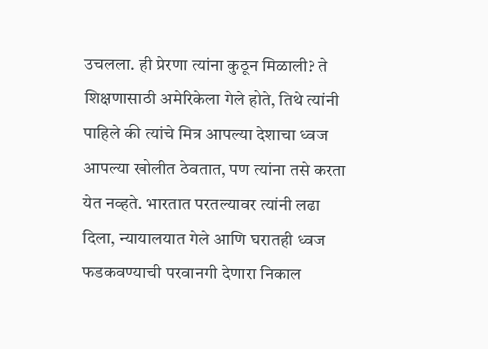उचलला. ही प्रेरणा त्यांना कुठून मिळाली? ते शिक्षणासाठी अमेरिकेला गेले होते, तिथे त्यांनी पाहिले की त्यांचे मित्र आपल्या देशाचा ध्वज आपल्या खोलीत ठेवतात, पण त्यांना तसे करता येत नव्हते. भारतात परतल्यावर त्यांनी लढा दिला, न्यायालयात गेले आणि घरातही ध्वज फडकवण्याची परवानगी देणारा निकाल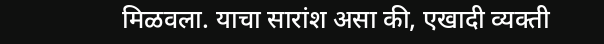मिळवला. याचा सारांश असा की, एखादी व्यक्ती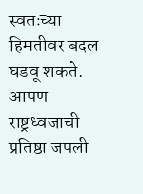स्वतःच्या हिमतीवर बदल घडवू शकते. आपण राष्ट्रध्वजाची प्रतिष्ठा जपली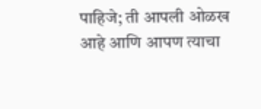पाहिजे; ती आपली ओळख आहे आणि आपण त्याचा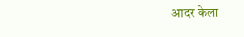आदर केला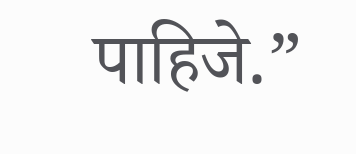पाहिजे.”